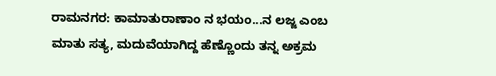ರಾಮನಗರ: ಕಾಮಾತುರಾಣಾಂ ನ ಭಯಂ...ನ ಲಜ್ಜ ಎಂಬ ಮಾತು ಸತ್ಯ, ಮದುವೆಯಾಗಿದ್ದ ಹೆಣ್ಣೊಂದು ತನ್ನ ಅಕ್ರಮ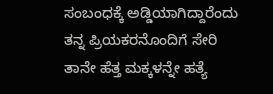ಸಂಬಂಧಕ್ಕೆ ಅಡ್ಡಿಯಾಗಿದ್ದಾರೆಂದು ತನ್ನ ಪ್ರಿಯಕರನೊಂದಿಗೆ ಸೇರಿ ತಾನೇ ಹೆತ್ತ ಮಕ್ಕಳನ್ನೇ ಹತ್ಯೆ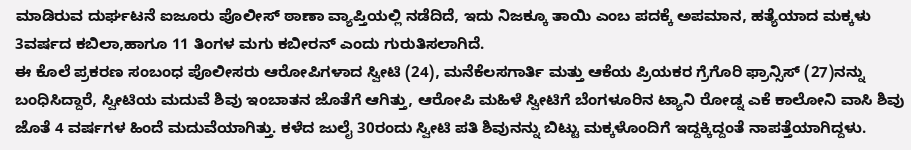ಮಾಡಿರುವ ದುರ್ಘಟನೆ ಐಜೂರು ಪೊಲೀಸ್ ಠಾಣಾ ವ್ಯಾಪ್ತಿಯಲ್ಲಿ ನಡೆದಿದೆ, ಇದು ನಿಜಕ್ಕೂ ತಾಯಿ ಎಂಬ ಪದಕ್ಕೆ ಅಪಮಾನ, ಹತ್ಯೆಯಾದ ಮಕ್ಕಳು 3ವರ್ಷದ ಕಬಿಲಾ,ಹಾಗೂ 11 ತಿಂಗಳ ಮಗು ಕಬೀರನ್ ಎಂದು ಗುರುತಿಸಲಾಗಿದೆ.
ಈ ಕೊಲೆ ಪ್ರಕರಣ ಸಂಬಂಧ ಪೊಲೀಸರು ಆರೋಪಿಗಳಾದ ಸ್ವೀಟಿ (24), ಮನೆಕೆಲಸಗಾರ್ತಿ ಮತ್ತು ಆಕೆಯ ಪ್ರಿಯಕರ ಗ್ರೆಗೊರಿ ಫ್ರಾನ್ಸಿಸ್ (27)ನನ್ನು ಬಂಧಿಸಿದ್ದಾರೆ, ಸ್ವೀಟಿಯ ಮದುವೆ ಶಿವು ಇಂಬಾತನ ಜೊತೆಗೆ ಆಗಿತ್ತು, ಆರೋಪಿ ಮಹಿಳೆ ಸ್ವೀಟಿಗೆ ಬೆಂಗಳೂರಿನ ಟ್ಯಾನಿ ರೋಡ್ನ ಎಕೆ ಕಾಲೋನಿ ವಾಸಿ ಶಿವು ಜೊತೆ 4 ವರ್ಷಗಳ ಹಿಂದೆ ಮದುವೆಯಾಗಿತ್ತು. ಕಳೆದ ಜುಲೈ 30ರಂದು ಸ್ವೀಟಿ ಪತಿ ಶಿವುನನ್ನು ಬಿಟ್ಟು ಮಕ್ಕಳೊಂದಿಗೆ ಇದ್ದಕ್ಕಿದ್ದಂತೆ ನಾಪತ್ತೆಯಾಗಿದ್ದಳು.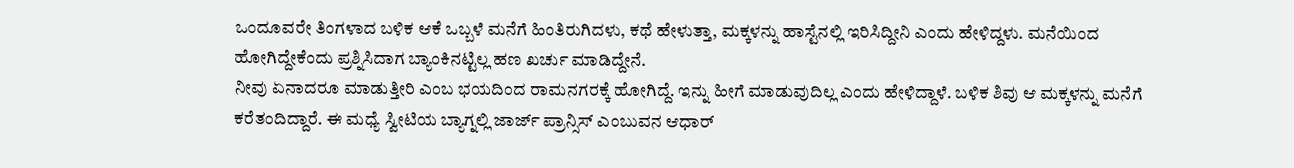ಒಂದೂವರೇ ತಿಂಗಳಾದ ಬಳಿಕ ಆಕೆ ಒಬ್ಬಳೆ ಮನೆಗೆ ಹಿಂತಿರುಗಿದಳು, ಕಥೆ ಹೇಳುತ್ತಾ, ಮಕ್ಕಳನ್ನು ಹಾಸ್ಟೆನಲ್ಲಿ ಇರಿಸಿದ್ದೀನಿ ಎಂದು ಹೇಳಿದ್ದಳು. ಮನೆಯಿಂದ ಹೋಗಿದ್ದೇಕೆಂದು ಪ್ರಶ್ನಿಸಿದಾಗ ಬ್ಯಾಂಕಿನಟ್ಟಿಲ್ಲ ಹಣ ಖರ್ಚು ಮಾಡಿದ್ದೇನೆ.
ನೀವು ಏನಾದರೂ ಮಾಡುತ್ತೀರಿ ಎಂಬ ಭಯದಿಂದ ರಾಮನಗರಕ್ಕೆ ಹೋಗಿದ್ದೆ. ಇನ್ನು ಹೀಗೆ ಮಾಡುವುದಿಲ್ಲ ಎಂದು ಹೇಳಿದ್ದಾಳೆ. ಬಳಿಕ ಶಿವು ಆ ಮಕ್ಕಳನ್ನು ಮನೆಗೆ ಕರೆತಂದಿದ್ದಾರೆ. ಈ ಮಧ್ಯೆ ಸ್ವೀಟಿಯ ಬ್ಯಾಗ್ನಲ್ಲಿ ಜಾರ್ಜ್ ಪ್ರಾನ್ಸಿಸ್ ಎಂಬುವನ ಆಧಾರ್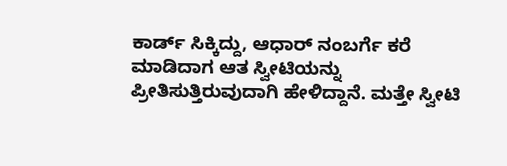ಕಾರ್ಡ್ ಸಿಕ್ಕಿದ್ದು, ಆಧಾರ್ ನಂಬರ್ಗೆ ಕರೆ ಮಾಡಿದಾಗ ಆತ ಸ್ವೀಟಿಯನ್ನು ಪ್ರೀತಿಸುತ್ತಿರುವುದಾಗಿ ಹೇಳಿದ್ದಾನೆ. ಮತ್ತೇ ಸ್ವೀಟಿ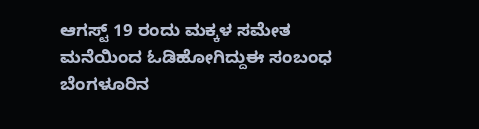ಆಗಸ್ಟ್ 19 ರಂದು ಮಕ್ಕಳ ಸಮೇತ ಮನೆಯಿಂದ ಓಡಿಹೋಗಿದ್ದುಈ ಸಂಬಂಧ ಬೆಂಗಳೂರಿನ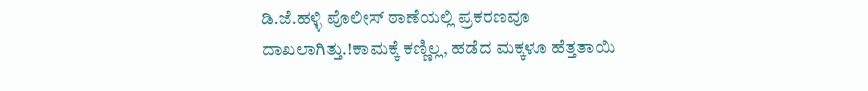ಡಿ.ಜೆ.ಹಳ್ಳಿ ಪೊಲೀಸ್ ಠಾಣೆಯಲ್ಲಿ ಪ್ರಕರಣವೂ ದಾಖಲಾಗಿತ್ತು.!ಕಾಮಕ್ಕೆ ಕಣ್ಣಿಲ್ಲ, ಹಡೆದ ಮಕ್ಕಳೂ ಹೆತ್ತತಾಯಿ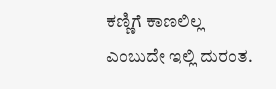ಕಣ್ಣಿಗೆ ಕಾಣಲಿಲ್ಲ ಎಂಬುದೇ ಇಲ್ಲಿ ದುರಂತ.